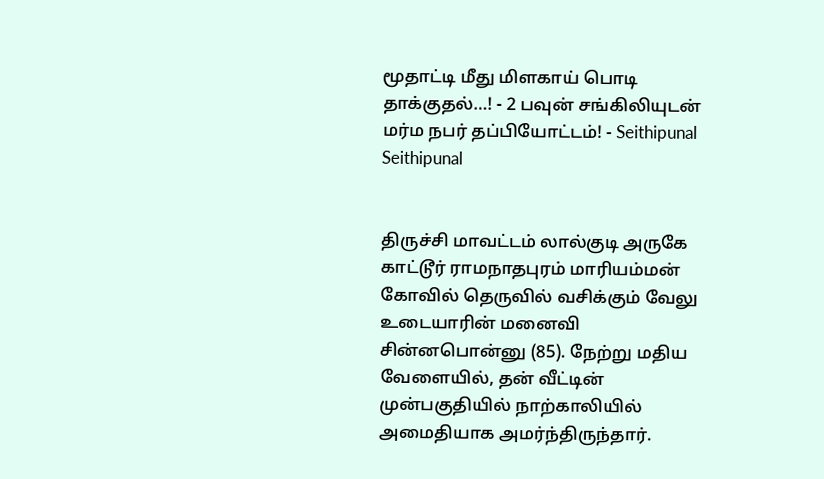மூதாட்டி மீது மிளகாய் பொடி தாக்குதல்…! - 2 பவுன் சங்கிலியுடன் மர்ம நபர் தப்பியோட்டம்! - Seithipunal
Seithipunal


திருச்சி மாவட்டம் லால்குடி அருகே காட்டூர் ராமநாதபுரம் மாரியம்மன் கோவில் தெருவில் வசிக்கும் வேலு உடையாரின் மனைவி சின்னபொன்னு (85). நேற்று மதிய வேளையில், தன் வீட்டின் முன்பகுதியில் நாற்காலியில் அமைதியாக அமர்ந்திருந்தார்.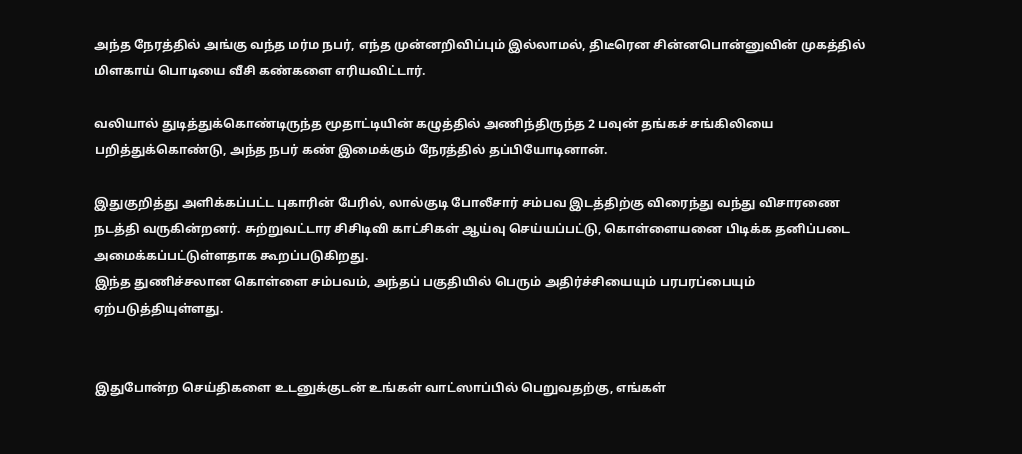அந்த நேரத்தில் அங்கு வந்த மர்ம நபர், எந்த முன்னறிவிப்பும் இல்லாமல், திடீரென சின்னபொன்னுவின் முகத்தில் மிளகாய் பொடியை வீசி கண்களை எரியவிட்டார்.

வலியால் துடித்துக்கொண்டிருந்த மூதாட்டியின் கழுத்தில் அணிந்திருந்த 2 பவுன் தங்கச் சங்கிலியை பறித்துக்கொண்டு, அந்த நபர் கண் இமைக்கும் நேரத்தில் தப்பியோடினான்.

இதுகுறித்து அளிக்கப்பட்ட புகாரின் பேரில், லால்குடி போலீசார் சம்பவ இடத்திற்கு விரைந்து வந்து விசாரணை நடத்தி வருகின்றனர். சுற்றுவட்டார சிசிடிவி காட்சிகள் ஆய்வு செய்யப்பட்டு, கொள்ளையனை பிடிக்க தனிப்படை அமைக்கப்பட்டுள்ளதாக கூறப்படுகிறது.
இந்த துணிச்சலான கொள்ளை சம்பவம், அந்தப் பகுதியில் பெரும் அதிர்ச்சியையும் பரபரப்பையும் ஏற்படுத்தியுள்ளது.


இதுபோன்ற செய்திகளை உடனுக்குடன் உங்கள் வாட்ஸாப்பில் பெறுவதற்கு, எங்கள்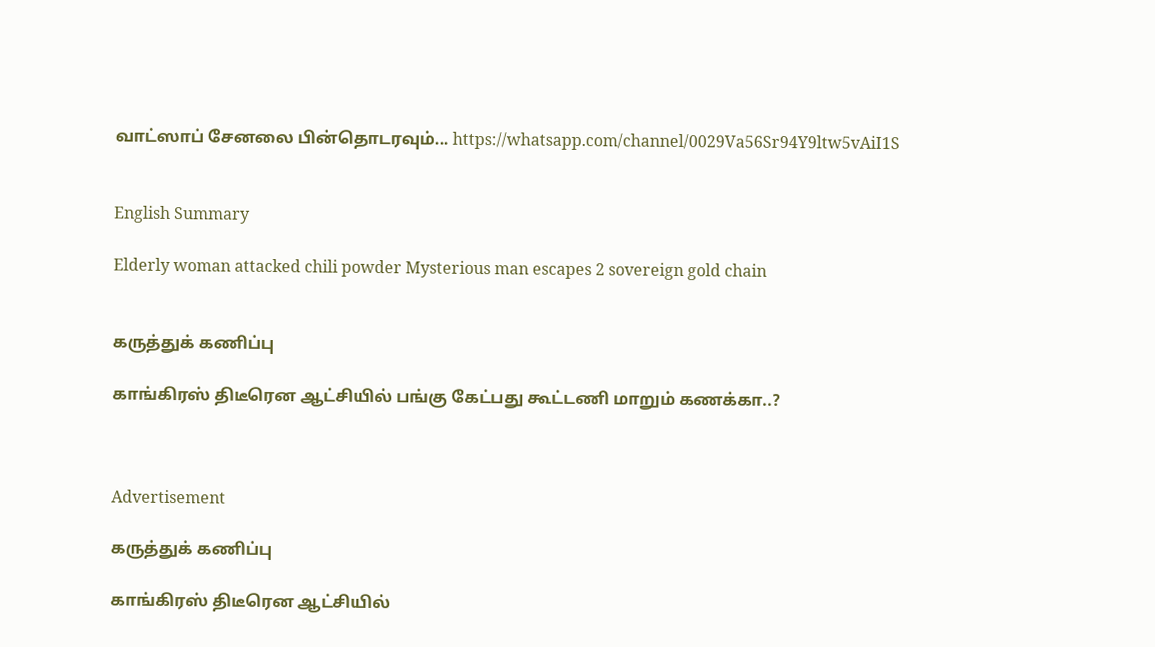வாட்ஸாப் சேனலை பின்தொடரவும்... https://whatsapp.com/channel/0029Va56Sr94Y9ltw5vAiI1S


English Summary

Elderly woman attacked chili powder Mysterious man escapes 2 sovereign gold chain


கருத்துக் கணிப்பு

காங்கிரஸ் திடீரென ஆட்சியில் பங்கு கேட்பது கூட்டணி மாறும் கணக்கா..?



Advertisement

கருத்துக் கணிப்பு

காங்கிரஸ் திடீரென ஆட்சியில்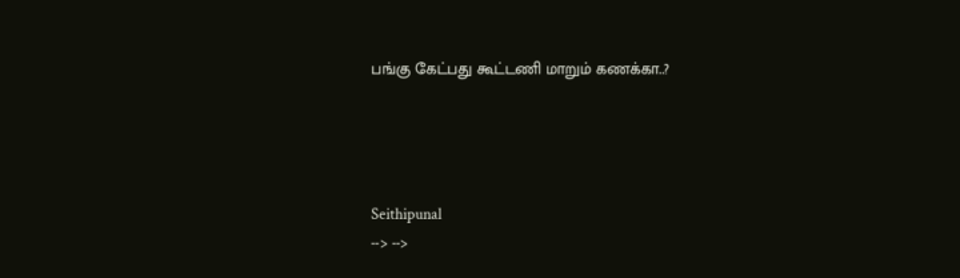பங்கு கேட்பது கூட்டணி மாறும் கணக்கா..?




Seithipunal
--> -->